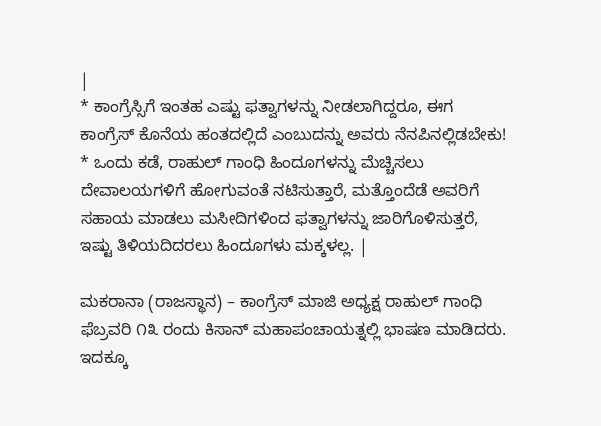|
* ಕಾಂಗ್ರೆಸ್ಸಿಗೆ ಇಂತಹ ಎಷ್ಟು ಫತ್ವಾಗಳನ್ನು ನೀಡಲಾಗಿದ್ದರೂ, ಈಗ ಕಾಂಗ್ರೆಸ್ ಕೊನೆಯ ಹಂತದಲ್ಲಿದೆ ಎಂಬುದನ್ನು ಅವರು ನೆನಪಿನಲ್ಲಿಡಬೇಕು! * ಒಂದು ಕಡೆ, ರಾಹುಲ್ ಗಾಂಧಿ ಹಿಂದೂಗಳನ್ನು ಮೆಚ್ಚಿಸಲು ದೇವಾಲಯಗಳಿಗೆ ಹೋಗುವಂತೆ ನಟಿಸುತ್ತಾರೆ, ಮತ್ತೊಂದೆಡೆ ಅವರಿಗೆ ಸಹಾಯ ಮಾಡಲು ಮಸೀದಿಗಳಿಂದ ಫತ್ವಾಗಳನ್ನು ಜಾರಿಗೊಳಿಸುತ್ತರೆ, ಇಷ್ಟು ತಿಳಿಯದಿದರಲು ಹಿಂದೂಗಳು ಮಕ್ಕಳಲ್ಲ. |

ಮಕರಾನಾ (ರಾಜಸ್ಥಾನ) – ಕಾಂಗ್ರೆಸ್ ಮಾಜಿ ಅಧ್ಯಕ್ಷ ರಾಹುಲ್ ಗಾಂಧಿ ಫೆಬ್ರವರಿ ೧೩ ರಂದು ಕಿಸಾನ್ ಮಹಾಪಂಚಾಯತ್ನಲ್ಲಿ ಭಾಷಣ ಮಾಡಿದರು. ಇದಕ್ಕೂ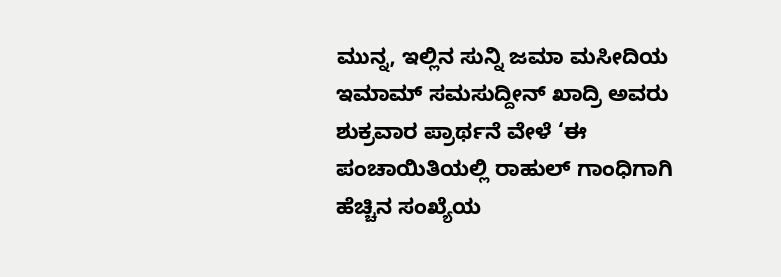ಮುನ್ನ, ಇಲ್ಲಿನ ಸುನ್ನಿ ಜಮಾ ಮಸೀದಿಯ ಇಮಾಮ್ ಸಮಸುದ್ದೀನ್ ಖಾದ್ರಿ ಅವರು ಶುಕ್ರವಾರ ಪ್ರಾರ್ಥನೆ ವೇಳೆ ‘ಈ ಪಂಚಾಯಿತಿಯಲ್ಲಿ ರಾಹುಲ್ ಗಾಂಧಿಗಾಗಿ ಹೆಚ್ಚಿನ ಸಂಖ್ಯೆಯ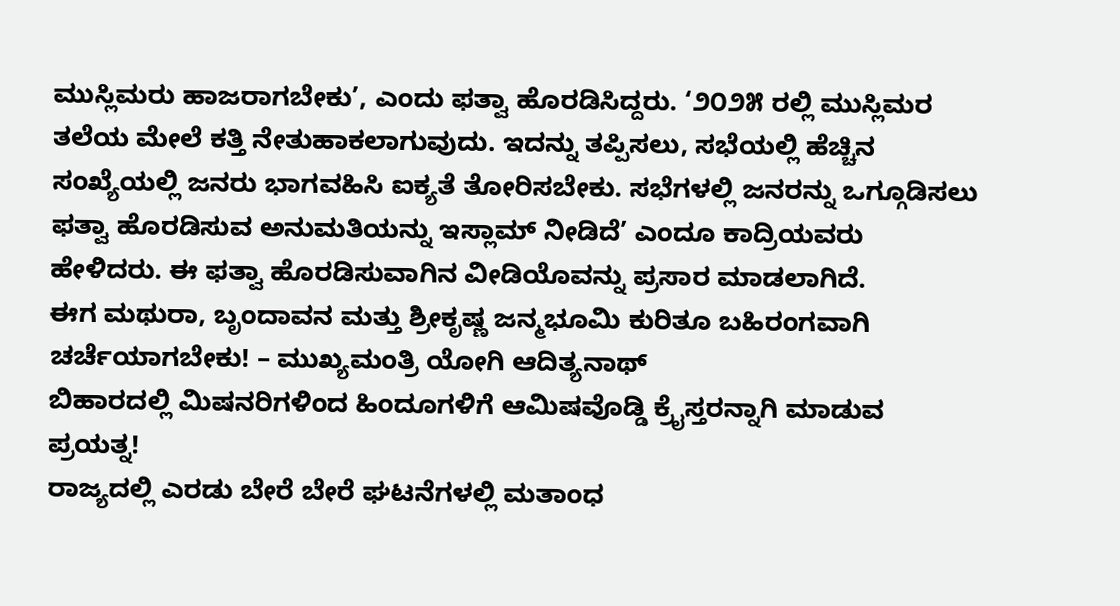ಮುಸ್ಲಿಮರು ಹಾಜರಾಗಬೇಕು’, ಎಂದು ಫತ್ವಾ ಹೊರಡಿಸಿದ್ದರು. ‘೨೦೨೫ ರಲ್ಲಿ ಮುಸ್ಲಿಮರ ತಲೆಯ ಮೇಲೆ ಕತ್ತಿ ನೇತುಹಾಕಲಾಗುವುದು. ಇದನ್ನು ತಪ್ಪಿಸಲು, ಸಭೆಯಲ್ಲಿ ಹೆಚ್ಚಿನ ಸಂಖ್ಯೆಯಲ್ಲಿ ಜನರು ಭಾಗವಹಿಸಿ ಐಕ್ಯತೆ ತೋರಿಸಬೇಕು. ಸಭೆಗಳಲ್ಲಿ ಜನರನ್ನು ಒಗ್ಗೂಡಿಸಲು ಫತ್ವಾ ಹೊರಡಿಸುವ ಅನುಮತಿಯನ್ನು ಇಸ್ಲಾಮ್ ನೀಡಿದೆ’ ಎಂದೂ ಕಾದ್ರಿಯವರು ಹೇಳಿದರು. ಈ ಫತ್ವಾ ಹೊರಡಿಸುವಾಗಿನ ವೀಡಿಯೊವನ್ನು ಪ್ರಸಾರ ಮಾಡಲಾಗಿದೆ.
ಈಗ ಮಥುರಾ, ಬೃಂದಾವನ ಮತ್ತು ಶ್ರೀಕೃಷ್ಣ ಜನ್ಮಭೂಮಿ ಕುರಿತೂ ಬಹಿರಂಗವಾಗಿ ಚರ್ಚೆಯಾಗಬೇಕು! – ಮುಖ್ಯಮಂತ್ರಿ ಯೋಗಿ ಆದಿತ್ಯನಾಥ್
ಬಿಹಾರದಲ್ಲಿ ಮಿಷನರಿಗಳಿಂದ ಹಿಂದೂಗಳಿಗೆ ಆಮಿಷವೊಡ್ಡಿ ಕ್ರೈಸ್ತರನ್ನಾಗಿ ಮಾಡುವ ಪ್ರಯತ್ನ!
ರಾಜ್ಯದಲ್ಲಿ ಎರಡು ಬೇರೆ ಬೇರೆ ಘಟನೆಗಳಲ್ಲಿ ಮತಾಂಧ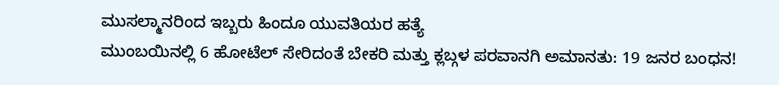ಮುಸಲ್ಮಾನರಿಂದ ಇಬ್ಬರು ಹಿಂದೂ ಯುವತಿಯರ ಹತ್ಯೆ
ಮುಂಬಯಿನಲ್ಲಿ 6 ಹೋಟೆಲ್ ಸೇರಿದಂತೆ ಬೇಕರಿ ಮತ್ತು ಕ್ಲಬ್ಗಳ ಪರವಾನಗಿ ಅಮಾನತು: 19 ಜನರ ಬಂಧನ!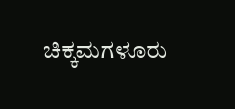ಚಿಕ್ಕಮಗಳೂರು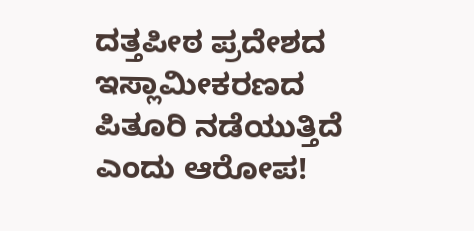ದತ್ತಪೀಠ ಪ್ರದೇಶದ ಇಸ್ಲಾಮೀಕರಣದ ಪಿತೂರಿ ನಡೆಯುತ್ತಿದೆ ಎಂದು ಆರೋಪ!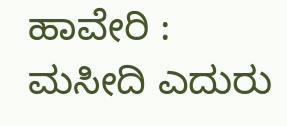ಹಾವೇರಿ : ಮಸೀದಿ ಎದುರು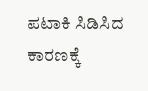ಪಟಾಕಿ ಸಿಡಿಸಿದ ಕಾರಣಕ್ಕೆ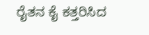ರೈತನ ಕೈ ಕತ್ತರಿಸಿದ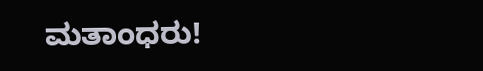ಮತಾಂಧರು!